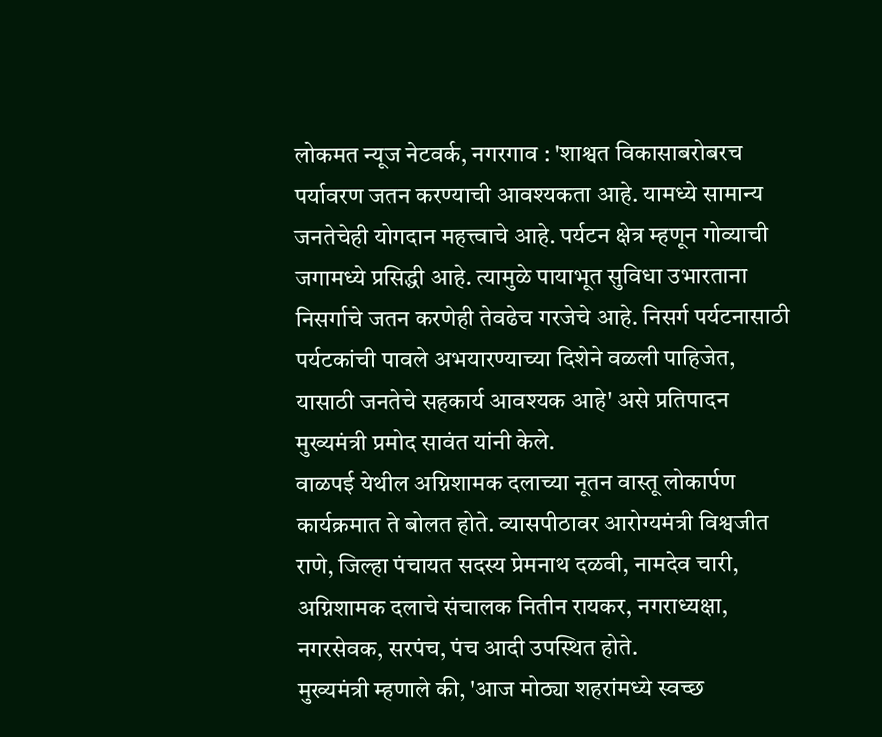लोकमत न्यूज नेटवर्क, नगरगाव : 'शाश्वत विकासाबरोबरच पर्यावरण जतन करण्याची आवश्यकता आहे. यामध्ये सामान्य जनतेचेही योगदान महत्त्वाचे आहे. पर्यटन क्षेत्र म्हणून गोव्याची जगामध्ये प्रसिद्धी आहे. त्यामुळे पायाभूत सुविधा उभारताना निसर्गाचे जतन करणेही तेवढेच गरजेचे आहे. निसर्ग पर्यटनासाठी पर्यटकांची पावले अभयारण्याच्या दिशेने वळली पाहिजेत, यासाठी जनतेचे सहकार्य आवश्यक आहे' असे प्रतिपादन मुख्यमंत्री प्रमोद सावंत यांनी केले.
वाळपई येथील अग्निशामक दलाच्या नूतन वास्तू लोकार्पण कार्यक्रमात ते बोलत होते. व्यासपीठावर आरोग्यमंत्री विश्वजीत राणे, जिल्हा पंचायत सदस्य प्रेमनाथ दळवी, नामदेव चारी, अग्निशामक दलाचे संचालक नितीन रायकर, नगराध्यक्षा, नगरसेवक, सरपंच, पंच आदी उपस्थित होते.
मुख्यमंत्री म्हणाले की, 'आज मोठ्या शहरांमध्ये स्वच्छ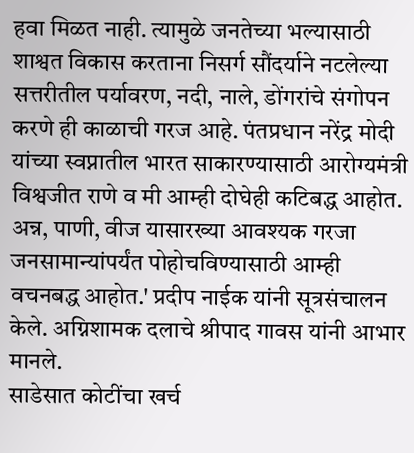हवा मिळत नाही. त्यामुळे जनतेच्या भल्यासाठी शाश्वत विकास करताना निसर्ग सौंदर्याने नटलेल्या सत्तरीतील पर्यावरण, नदी, नाले, डोंगरांचे संगोपन करणे ही काळाची गरज आहे. पंतप्रधान नरेंद्र मोदी यांच्या स्वप्नातील भारत साकारण्यासाठी आरोग्यमंत्री विश्वजीत राणे व मी आम्ही दोघेही कटिबद्ध आहोत. अन्न, पाणी, वीज यासारख्या आवश्यक गरजा जनसामान्यांपर्यंत पोहोचविण्यासाठी आम्ही वचनबद्ध आहोत.' प्रदीप नाईक यांनी सूत्रसंचालन केले. अग्निशामक दलाचे श्रीपाद गावस यांनी आभार मानले.
साडेसात कोटींचा खर्च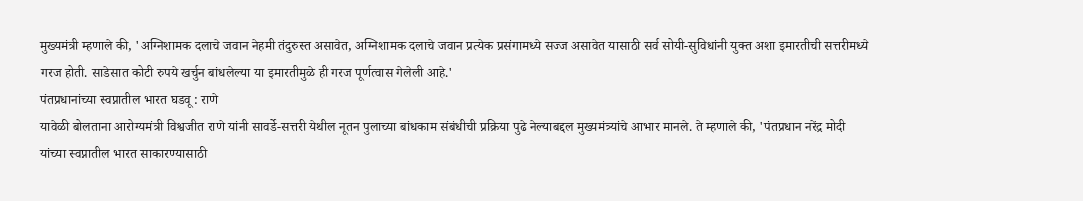मुख्यमंत्री म्हणाले की, 'अग्निशामक दलाचे जवान नेहमी तंदुरुस्त असावेत, अग्निशामक दलाचे जवान प्रत्येक प्रसंगामध्ये सज्ज असावेत यासाठी सर्व सोयी-सुविधांनी युक्त अशा इमारतीची सत्तरीमध्ये गरज होती. साडेसात कोटी रुपये खर्चुन बांधलेल्या या इमारतीमुळे ही गरज पूर्णत्वास गेलेली आहे.'
पंतप्रधानांच्या स्वप्नातील भारत घडवू : राणे
यावेळी बोलताना आरोग्यमंत्री विश्वजीत राणे यांनी सावर्डे-सत्तरी येथील नूतन पुलाच्या बांधकाम संबंधीची प्रक्रिया पुढे नेल्याबद्दल मुख्यमंत्र्यांचे आभार मानले. ते म्हणाले की, 'पंतप्रधान नरेंद्र मोदी यांच्या स्वप्नातील भारत साकारण्यासाठी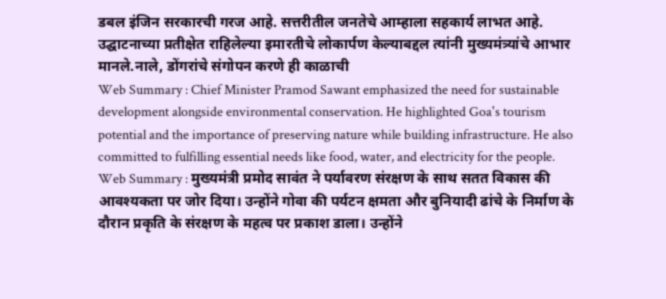डबल इंजिन सरकारची गरज आहे. सत्तरीतील जनतेचे आम्हाला सहकार्य लाभत आहे. उद्घाटनाच्या प्रतीक्षेत राहिलेल्या इमारतीचे लोकार्पण केल्याबद्दल त्यांनी मुख्यमंत्र्यांचे आभार मानले.नाले, डोंगरांचे संगोपन करणे ही काळाची
Web Summary : Chief Minister Pramod Sawant emphasized the need for sustainable development alongside environmental conservation. He highlighted Goa's tourism potential and the importance of preserving nature while building infrastructure. He also committed to fulfilling essential needs like food, water, and electricity for the people.
Web Summary : मुख्यमंत्री प्रमोद सावंत ने पर्यावरण संरक्षण के साथ सतत विकास की आवश्यकता पर जोर दिया। उन्होंने गोवा की पर्यटन क्षमता और बुनियादी ढांचे के निर्माण के दौरान प्रकृति के संरक्षण के महत्व पर प्रकाश डाला। उन्होंने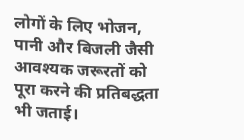लोगों के लिए भोजन, पानी और बिजली जैसी आवश्यक जरूरतों को पूरा करने की प्रतिबद्धता भी जताई।